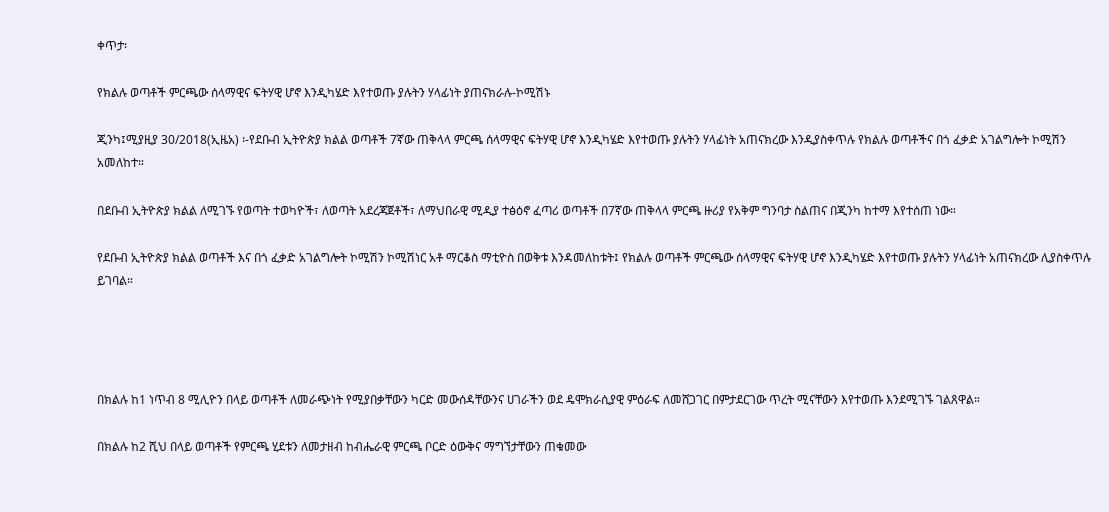ቀጥታ፡

የክልሉ ወጣቶች ምርጫው ሰላማዊና ፍትሃዊ ሆኖ እንዲካሄድ እየተወጡ ያሉትን ሃላፊነት ያጠናክራሉ-ኮሚሽኑ

ጂንካ፤ሚያዚያ 30/2018(ኢዜአ) ፡-የደቡብ ኢትዮጵያ ክልል ወጣቶች 7ኛው ጠቅላላ ምርጫ ሰላማዊና ፍትሃዊ ሆኖ እንዲካሄድ እየተወጡ ያሉትን ሃላፊነት አጠናክረው እንዲያስቀጥሉ የክልሉ ወጣቶችና በጎ ፈቃድ አገልግሎት ኮሚሽን አመለከተ።

በደቡብ ኢትዮጵያ ክልል ለሚገኙ የወጣት ተወካዮች፣ ለወጣት አደረጃጀቶች፣ ለማህበራዊ ሚዲያ ተፅዕኖ ፈጣሪ ወጣቶች በ7ኛው ጠቅላላ ምርጫ ዙሪያ የአቅም ግንባታ ስልጠና በጂንካ ከተማ እየተሰጠ ነው።

የደቡብ ኢትዮጵያ ክልል ወጣቶች እና በጎ ፈቃድ አገልግሎት ኮሚሽን ኮሚሽነር አቶ ማርቆስ ማቲዮስ በወቅቱ እንዳመለከቱት፤ የክልሉ ወጣቶች ምርጫው ሰላማዊና ፍትሃዊ ሆኖ እንዲካሄድ እየተወጡ ያሉትን ሃላፊነት አጠናክረው ሊያስቀጥሉ ይገባል።




በክልሉ ከ1 ነጥብ 8 ሚሊዮን በላይ ወጣቶች ለመራጭነት የሚያበቃቸውን ካርድ መውሰዳቸውንና ሀገራችን ወደ ዴሞክራሲያዊ ምዕራፍ ለመሸጋገር በምታደርገው ጥረት ሚናቸውን እየተወጡ እንደሚገኙ ገልጸዋል።

በክልሉ ከ2 ሺህ በላይ ወጣቶች የምርጫ ሂደቱን ለመታዘብ ከብሔራዊ ምርጫ ቦርድ ዕውቅና ማግኘታቸውን ጠቁመው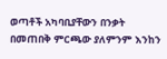ወጣቶች አካባቢያቸውን በንቃት በመጠበቅ ምርጫው ያለምንም እንከን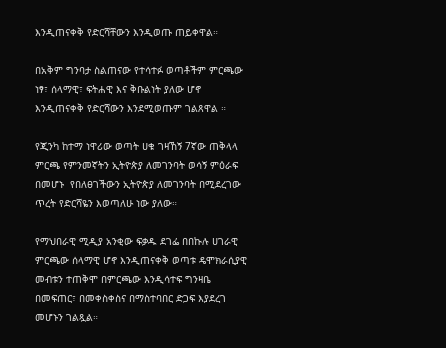እንዲጠናቀቅ የድርሻቸውን እንዲወጡ ጠይቀዋል።

በአቅም ግንባታ ስልጠናው የተሳተፉ ወጣቶችም ምርጫው ነፃ፣ ሰላማዊ፣ ፍትሐዊ እና ቅቡልነት ያለው ሆኖ እንዲጠናቀቅ የድርሻውን እንደሚወጡም ገልጸዋል ።

የጂንካ ከተማ ነዋሪው ወጣት ሀቁ ገዛኸኝ 7ኛው ጠቅላላ ምርጫ የምንመኛትን ኢትዮጵያ ለመገንባት ወሳኝ ምዕራፍ በመሆኑ  የበለፀገችውን ኢትዮጵያ ለመገንባት በሚደረገው ጥረት የድርሻዬን እወጣለሁ ነው ያለው።

የማህበራዊ ሚዲያ አንቂው ፍቃዱ ደገፌ በበኩሉ ሀገራዊ ምርጫው ሰላማዊ ሆኖ እንዲጠናቀቅ ወጣቱ ዴሞክራሲያዊ መብቱን ተጠቅሞ በምርጫው እንዲሳተፍ ግንዛቤ በመፍጠር፣ በመቀስቀስና በማስተባበር ድጋፍ እያደረገ መሆኑን ገልጿል።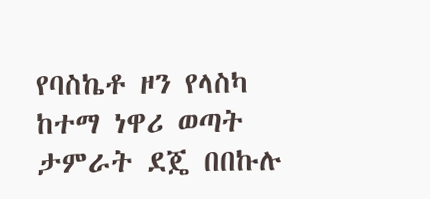የባስኬቶ ዞን የላስካ ከተማ ነዋሪ ወጣት ታምራት ደጄ በበኩሉ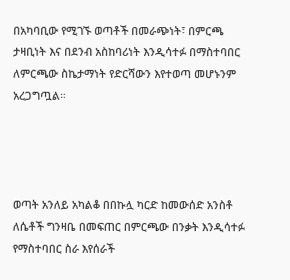በአካባቢው የሚገኙ ወጣቶች በመራጭነት፣ በምርጫ ታዛቢነት እና በደንብ አስከባሪነት እንዲሳተፉ በማስተባበር ለምርጫው ስኬታማነት የድርሻውን እየተወጣ መሆኑንም አረጋግጧል።




ወጣት አንለይ አካልቆ በበኩሏ ካርድ ከመውሰድ አንስቶ ለሴቶች ግንዛቤ በመፍጠር በምርጫው በንቃት እንዲሳተፉ የማስተባበር ስራ እየሰራች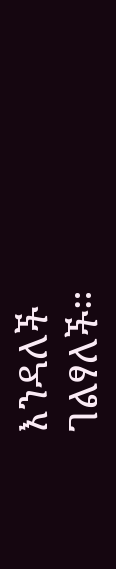እንዳለች ገልፃለች።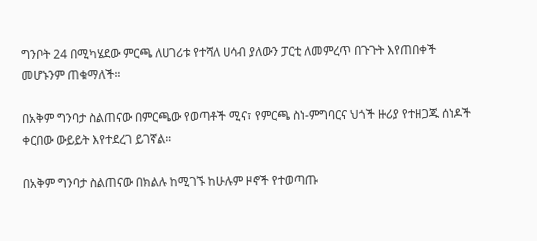ግንቦት 24 በሚካሄደው ምርጫ ለሀገሪቱ የተሻለ ሀሳብ ያለውን ፓርቲ ለመምረጥ በጉጉት እየጠበቀች መሆኑንም ጠቁማለች።

በአቅም ግንባታ ስልጠናው በምርጫው የወጣቶች ሚና፣ የምርጫ ስነ-ምግባርና ህጎች ዙሪያ የተዘጋጁ ሰነዶች ቀርበው ውይይት እየተደረገ ይገኛል።

በአቅም ግንባታ ስልጠናው በክልሉ ከሚገኙ ከሁሉም ዞኖች የተወጣጡ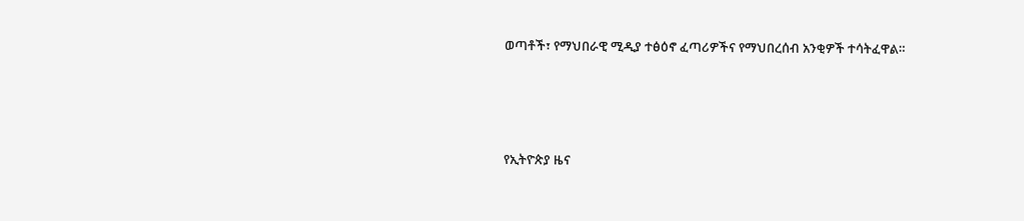ወጣቶች፣ የማህበራዊ ሚዲያ ተፅዕኖ ፈጣሪዎችና የማህበረሰብ አንቂዎች ተሳትፈዋል።







የኢትዮጵያ ዜና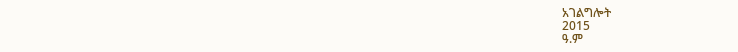አገልግሎት
2015
ዓ.ም